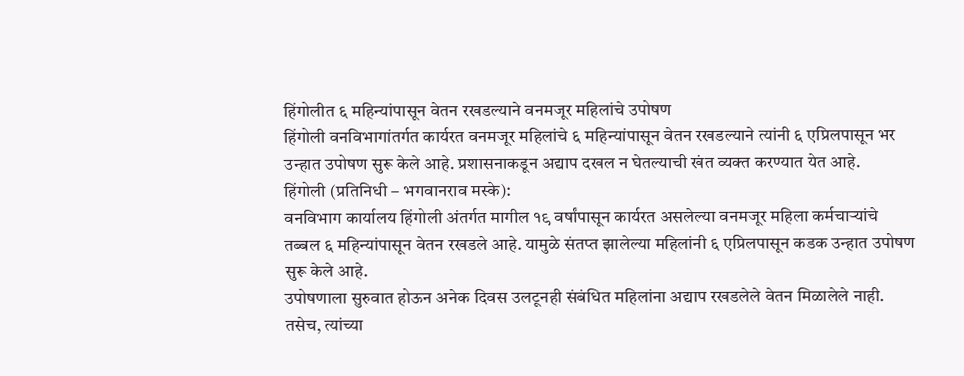हिंगोलीत ६ महिन्यांपासून वेतन रखडल्याने वनमजूर महिलांचे उपोषण
हिंगोली वनविभागांतर्गत कार्यरत वनमजूर महिलांचे ६ महिन्यांपासून वेतन रखडल्याने त्यांनी ६ एप्रिलपासून भर उन्हात उपोषण सुरू केले आहे. प्रशासनाकडून अद्याप दखल न घेतल्याची खंत व्यक्त करण्यात येत आहे.
हिंगोली (प्रतिनिधी – भगवानराव मस्के):
वनविभाग कार्यालय हिंगोली अंतर्गत मागील १९ वर्षांपासून कार्यरत असलेल्या वनमजूर महिला कर्मचाऱ्यांचे तब्बल ६ महिन्यांपासून वेतन रखडले आहे. यामुळे संतप्त झालेल्या महिलांनी ६ एप्रिलपासून कडक उन्हात उपोषण सुरू केले आहे.
उपोषणाला सुरुवात होऊन अनेक दिवस उलटूनही संबंधित महिलांना अद्याप रखडलेले वेतन मिळालेले नाही. तसेच, त्यांच्या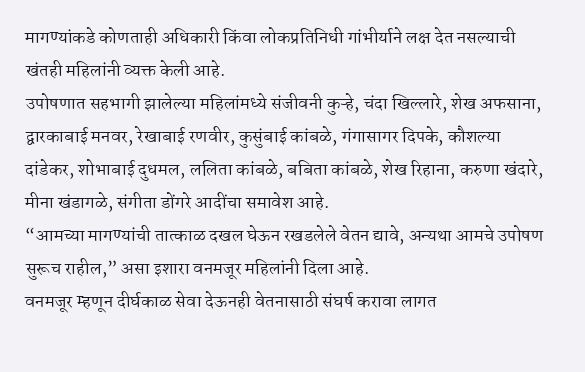मागण्यांकडे कोणताही अधिकारी किंवा लोकप्रतिनिधी गांभीर्याने लक्ष देत नसल्याची खंतही महिलांनी व्यक्त केली आहे.
उपोषणात सहभागी झालेल्या महिलांमध्ये संजीवनी कुऱ्हे, चंदा खिल्लारे, शेख अफसाना, द्वारकाबाई मनवर, रेखाबाई रणवीर, कुसुंबाई कांबळे, गंगासागर दिपके, कौशल्या दांडेकर, शोभाबाई दुधमल, ललिता कांबळे, बबिता कांबळे, शेख रिहाना, करुणा खंदारे, मीना खंडागळे, संगीता डोंगरे आदींचा समावेश आहे.
“आमच्या मागण्यांची तात्काळ दखल घेऊन रखडलेले वेतन द्यावे, अन्यथा आमचे उपोषण सुरूच राहील,” असा इशारा वनमजूर महिलांनी दिला आहे.
वनमजूर म्हणून दीर्घकाळ सेवा देऊनही वेतनासाठी संघर्ष करावा लागत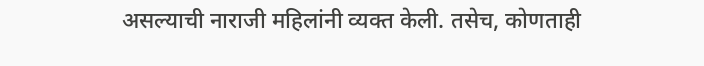असल्याची नाराजी महिलांनी व्यक्त केली. तसेच, कोणताही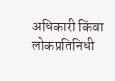अधिकारी किंवा लोकप्रतिनिधी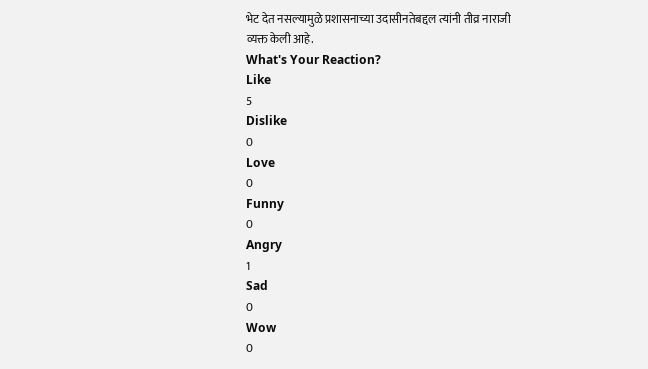भेट देत नसल्यामुळे प्रशासनाच्या उदासीनतेबद्दल त्यांनी तीव्र नाराजी व्यक्त केली आहे.
What's Your Reaction?
Like
5
Dislike
0
Love
0
Funny
0
Angry
1
Sad
0
Wow
0